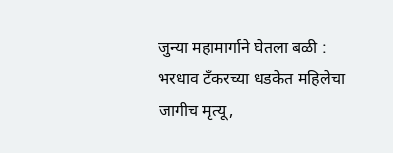जुन्या महामार्गाने घेतला बळी : भरधाव टँकरच्या धडकेत महिलेचा जागीच मृत्यू,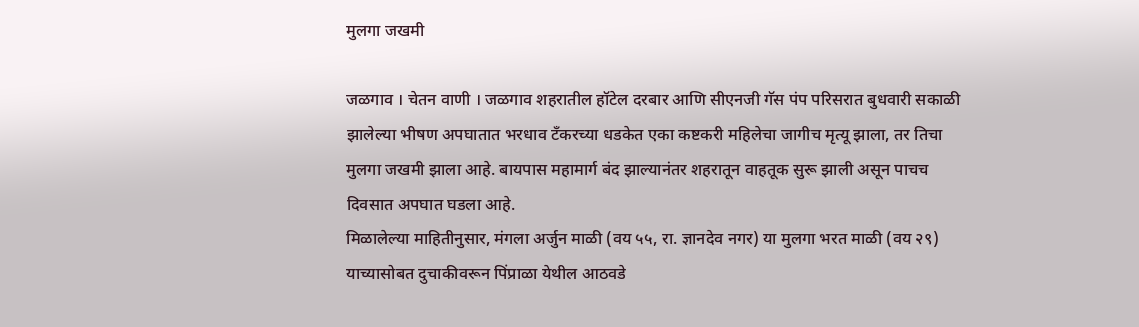मुलगा जखमी

जळगाव । चेतन वाणी । जळगाव शहरातील हॉटेल दरबार आणि सीएनजी गॅस पंप परिसरात बुधवारी सकाळी झालेल्या भीषण अपघातात भरधाव टँकरच्या धडकेत एका कष्टकरी महिलेचा जागीच मृत्यू झाला, तर तिचा मुलगा जखमी झाला आहे. बायपास महामार्ग बंद झाल्यानंतर शहरातून वाहतूक सुरू झाली असून पाचच दिवसात अपघात घडला आहे.
मिळालेल्या माहितीनुसार, मंगला अर्जुन माळी (वय ५५, रा. ज्ञानदेव नगर) या मुलगा भरत माळी (वय २९) याच्यासोबत दुचाकीवरून पिंप्राळा येथील आठवडे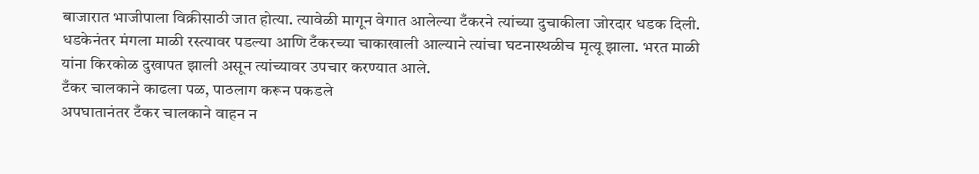बाजारात भाजीपाला विक्रीसाठी जात होत्या. त्यावेळी मागून वेगात आलेल्या टँकरने त्यांच्या दुचाकीला जोरदार धडक दिली. धडकेनंतर मंगला माळी रस्त्यावर पडल्या आणि टँकरच्या चाकाखाली आल्याने त्यांचा घटनास्थळीच मृत्यू झाला. भरत माळी यांना किरकोळ दुखापत झाली असून त्यांच्यावर उपचार करण्यात आले.
टँकर चालकाने काढला पळ, पाठलाग करून पकडले
अपघातानंतर टँकर चालकाने वाहन न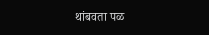थांबवता पळ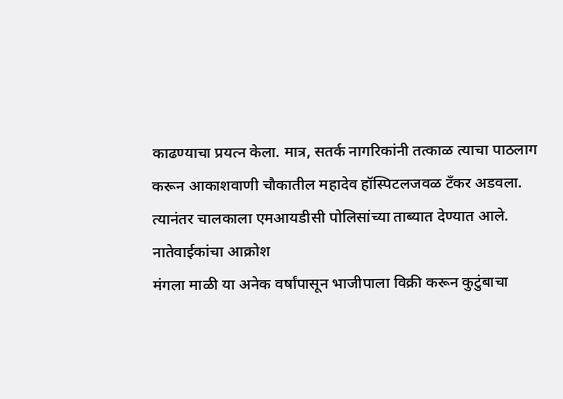काढण्याचा प्रयत्न केला. मात्र, सतर्क नागरिकांनी तत्काळ त्याचा पाठलाग करून आकाशवाणी चौकातील महादेव हॉस्पिटलजवळ टँकर अडवला. त्यानंतर चालकाला एमआयडीसी पोलिसांच्या ताब्यात देण्यात आले.
नातेवाईकांचा आक्रोश
मंगला माळी या अनेक वर्षांपासून भाजीपाला विक्री करून कुटुंबाचा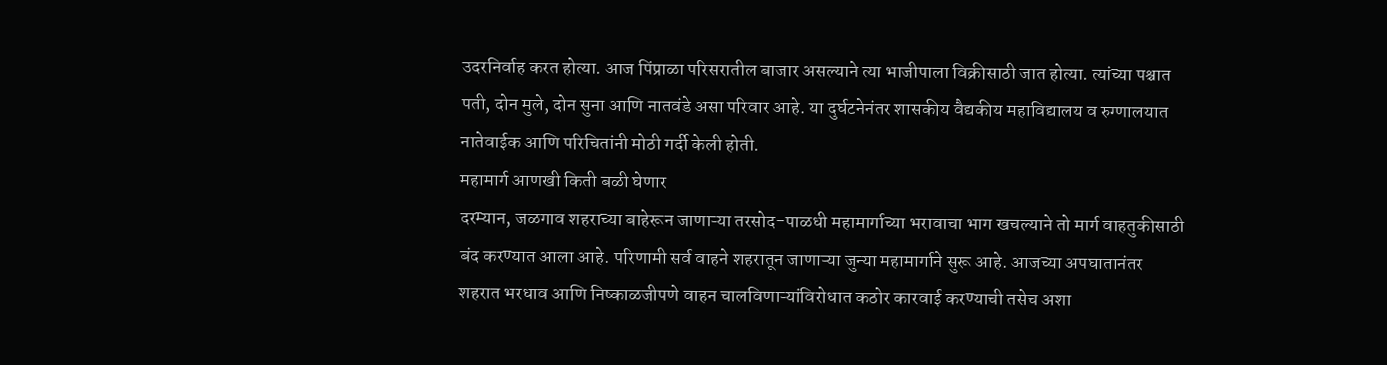उदरनिर्वाह करत होत्या. आज पिंप्राळा परिसरातील बाजार असल्याने त्या भाजीपाला विक्रीसाठी जात होत्या. त्यांच्या पश्चात पती, दोन मुले, दोन सुना आणि नातवंडे असा परिवार आहे. या दुर्घटनेनंतर शासकीय वैद्यकीय महाविद्यालय व रुग्णालयात नातेवाईक आणि परिचितांनी मोठी गर्दी केली होती.
महामार्ग आणखी किती बळी घेणार
दरम्यान, जळगाव शहराच्या बाहेरून जाणाऱ्या तरसोद-पाळधी महामार्गाच्या भरावाचा भाग खचल्याने तो मार्ग वाहतुकीसाठी बंद करण्यात आला आहे. परिणामी सर्व वाहने शहरातून जाणाऱ्या जुन्या महामार्गाने सुरू आहे. आजच्या अपघातानंतर शहरात भरधाव आणि निष्काळजीपणे वाहन चालविणाऱ्यांविरोधात कठोर कारवाई करण्याची तसेच अशा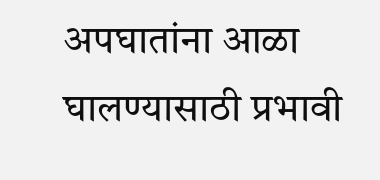अपघातांना आळा घालण्यासाठी प्रभावी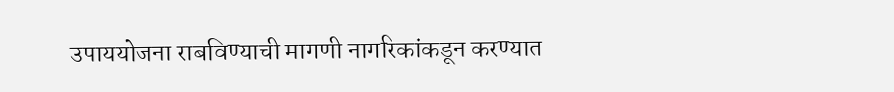उपाययोजना राबविण्याची मागणी नागरिकांकडून करण्यात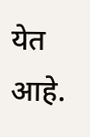येत आहे.